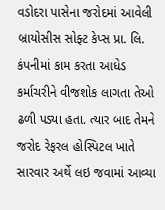વડોદરા પાસેના જરોદમાં આવેલી બ્રાયોસીસ સોફ્ટ કેપ્સ પ્રા. લિ. કંપનીમાં કામ કરતા આધેડ કર્માચરીને વીજશોક લાગતા તેઓ ઢળી પડ્યા હતા. ત્યાર બાદ તેમને જરોદ રેફરલ હોસ્પિટલ ખાતે સારવાર અર્થે લઇ જવામાં આવ્યા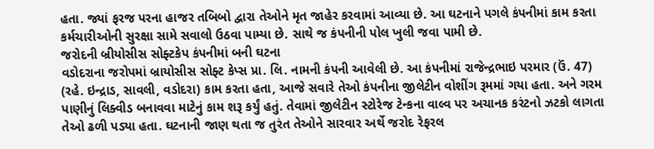હતા. જ્યાં ફરજ પરના હાજર તબિબો દ્વારા તેઓને મૃત જાહેર કરવામાં આવ્યા છે. આ ઘટનાને પગલે કંપનીમાં કામ કરતા કર્મચારીઓની સુરક્ષા સામે સવાલો ઉઠવા પામ્યા છે. સાથે જ કંપનીની પોલ ખુલી જવા પામી છે.
જરોદની બ્રીયોસીસ સોફ્ટકેપ કંપનીમાં બની ઘટના
વડોદરાના જરોપમાં બ્રાયોસીસ સોફ્ટ કેપ્સ પ્રા. લિ. નામની કંપની આવેલી છે. આ કંપનીમાં રાજેન્દ્રભાઇ પરમાર (ઉં. 47) (રહે. ઇન્દ્રાડ, સાવલી, વડોદરા) કામ કરતા હતા, આજે સવારે તેઓ કંપનીના જીલેટીન વોશીંગ રૂમમાં ગયા હતા. અને ગરમ પાણીનું લિક્વીડ બનાવવા માટેનું કામ શરૂ કર્યું હતું. તેવામાં જીલેટીન સ્ટોરેજ ટેન્કના વાલ્વ પર અચાનક કરંટનો ઝટકો લાગતા તેઓ ઢળી પડ્યા હતા. ઘટનાની જાણ થતા જ તુરંત તેઓને સારવાર અર્થે જરોદ રેફરલ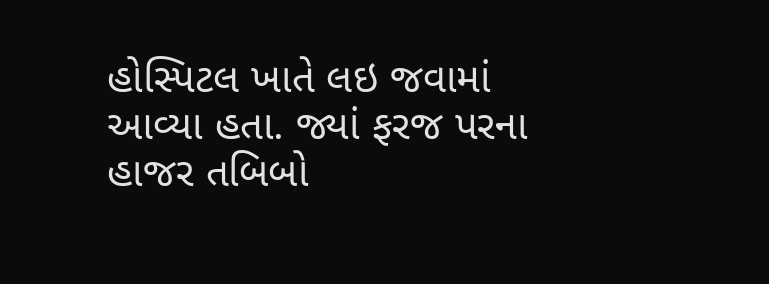હોસ્પિટલ ખાતે લઇ જવામાં આવ્યા હતા. જ્યાં ફરજ પરના હાજર તબિબો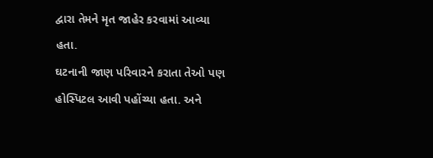દ્વારા તેમને મૃત જાહેર કરવામાં આવ્યા હતા.
ઘટનાની જાણ પરિવારને કરાતા તેઓ પણ હોસ્પિટલ આવી પહોંચ્યા હતા. અને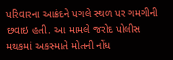પરિવારના આક્રંદને પગલે સ્થળ પર ગમગીની છવાઇ હતી. આ મામલે જરોદ પોલીસ મથકમાં અકસ્માતે મોતની નોંધ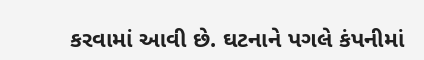કરવામાં આવી છે. ઘટનાને પગલે કંપનીમાં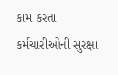કામ કરતા કર્મચારીઓની સુરક્ષા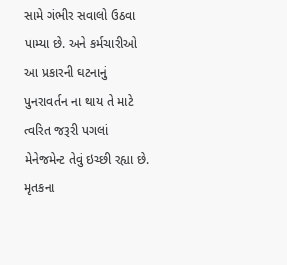સામે ગંભીર સવાલો ઉઠવા પામ્યા છે. અને કર્મચારીઓ આ પ્રકારની ઘટનાનું પુનરાવર્તન ના થાય તે માટે ત્વરિત જરૂરી પગલાં મેનેજમેન્ટ તેવું ઇચ્છી રહ્યા છે. મૃતકના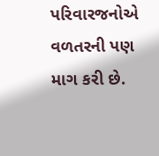પરિવારજનોએ વળતરની પણ માગ કરી છે.